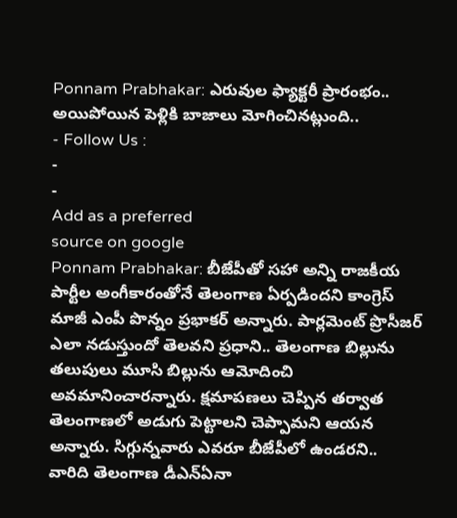Ponnam Prabhakar: ఎరువుల ఫ్యాక్టరీ ప్రారంభం.. అయిపోయిన పెళ్లికి బాజాలు మోగించినట్లుంది..
- Follow Us :
-
-
Add as a preferred
source on google
Ponnam Prabhakar: బీజేపీతో సహా అన్ని రాజకీయ పార్టీల అంగీకారంతోనే తెలంగాణ ఏర్పడిందని కాంగ్రెస్ మాజీ ఎంపీ పొన్నం ప్రభాకర్ అన్నారు. పార్లమెంట్ ప్రొసీజర్ ఎలా నడుస్తుందో తెలవని ప్రధాని.. తెలంగాణ బిల్లును తలుపులు మూసి బిల్లును ఆమోదించి అవమానించారన్నారు. క్షమాపణలు చెప్పిన తర్వాత తెలంగాణలో అడుగు పెట్టాలని చెప్పామని ఆయన అన్నారు. సిగ్గున్నవారు ఎవరూ బీజేపీలో ఉండరని.. వారిది తెలంగాణ డీఎన్ఏనా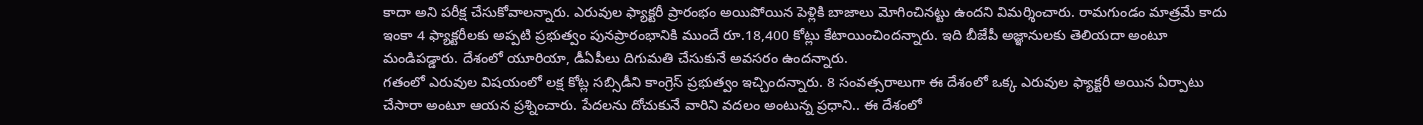కాదా అని పరీక్ష చేసుకోవాలన్నారు. ఎరువుల ఫ్యాక్టరీ ప్రారంభం అయిపోయిన పెళ్లికి బాజాలు మోగించినట్టు ఉందని విమర్శించారు. రామగుండం మాత్రమే కాదు ఇంకా 4 ఫ్యాక్టరీలకు అప్పటి ప్రభుత్వం పునప్రారంభానికి ముందే రూ.18,400 కోట్లు కేటాయించిందన్నారు. ఇది బీజేపీ అజ్ఞానులకు తెలియదా అంటూ మండిపడ్డారు. దేశంలో యూరియా, డీఏపీలు దిగుమతి చేసుకునే అవసరం ఉందన్నారు.
గతంలో ఎరువుల విషయంలో లక్ష కోట్ల సబ్సిడీని కాంగ్రెస్ ప్రభుత్వం ఇచ్చిందన్నారు. 8 సంవత్సరాలుగా ఈ దేశంలో ఒక్క ఎరువుల ఫ్యాక్టరీ అయిన ఏర్పాటు చేసారా అంటూ ఆయన ప్రశ్నించారు. పేదలను దోచుకునే వారిని వదలం అంటున్న ప్రధాని.. ఈ దేశంలో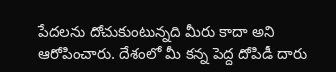పేదలను దోచుకుంటున్నది మీరు కాదా అని ఆరోపించారు. దేశంలో మీ కన్న పెద్ద దోపిడీ దారు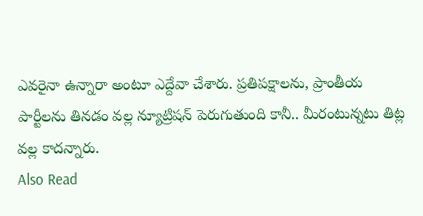ఎవరైనా ఉన్నారా అంటూ ఎద్దేవా చేశారు. ప్రతిపక్షాలను, ప్రాంతీయ పార్టీలను తినడం వల్ల న్యూట్రిషన్ పెరుగుతుంది కానీ.. మీరంటున్నటు తిట్ల వల్ల కాదన్నారు.
Also Read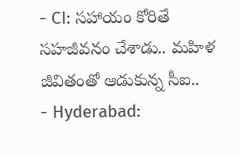- CI: సహాయం కోరితే సహజీవనం చేశాడు.. మహిళ జీవితంతో ఆడుకున్న సీఐ..
- Hyderabad: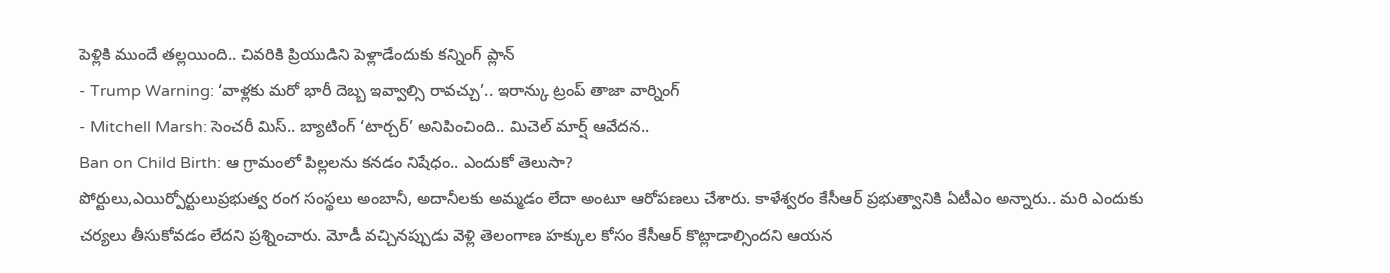పెళ్లికి ముందే తల్లయింది.. చివరికి ప్రియుడిని పెళ్లాడేందుకు కన్నింగ్ ప్లాన్
- Trump Warning: ‘వాళ్లకు మరో భారీ దెబ్బ ఇవ్వాల్సి రావచ్చు’.. ఇరాన్కు ట్రంప్ తాజా వార్నింగ్
- Mitchell Marsh: సెంచరీ మిస్.. బ్యాటింగ్ ‘టార్చర్’ అనిపించింది.. మిచెల్ మార్ష్ ఆవేదన..
Ban on Child Birth: ఆ గ్రామంలో పిల్లలను కనడం నిషేధం.. ఎందుకో తెలుసా?
పోర్టులు,ఎయిర్పోర్టులుప్రభుత్వ రంగ సంస్థలు అంబానీ, అదానీలకు అమ్మడం లేదా అంటూ ఆరోపణలు చేశారు. కాళేశ్వరం కేసీఆర్ ప్రభుత్వానికి ఏటీఎం అన్నారు.. మరి ఎందుకు చర్యలు తీసుకోవడం లేదని ప్రశ్నించారు. మోడీ వచ్చినప్పుడు వెళ్లి తెలంగాణ హక్కుల కోసం కేసీఆర్ కొట్లాడాల్సిందని ఆయన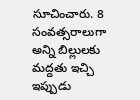సూచించారు. 8 సంవత్సరాలుగా అన్ని బిల్లులకు మద్దతు ఇచ్చి ఇప్పుడు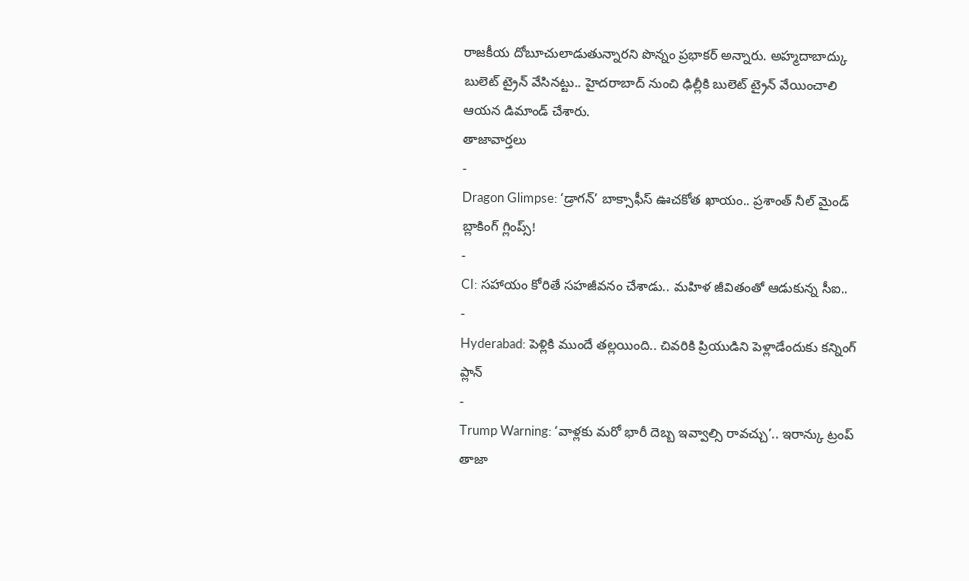రాజకీయ దోబూచులాడుతున్నారని పొన్నం ప్రభాకర్ అన్నారు. అహ్మదాబాద్కు బులెట్ ట్రైన్ వేసినట్టు.. హైదరాబాద్ నుంచి ఢిల్లీకి బులెట్ ట్రైన్ వేయించాలి ఆయన డిమాండ్ చేశారు.
తాజావార్తలు
-
Dragon Glimpse: ‘డ్రాగన్’ బాక్సాఫీస్ ఊచకోత ఖాయం.. ప్రశాంత్ నీల్ మైండ్ బ్లాకింగ్ గ్లింప్స్!
-
CI: సహాయం కోరితే సహజీవనం చేశాడు.. మహిళ జీవితంతో ఆడుకున్న సీఐ..
-
Hyderabad: పెళ్లికి ముందే తల్లయింది.. చివరికి ప్రియుడిని పెళ్లాడేందుకు కన్నింగ్ ప్లాన్
-
Trump Warning: ‘వాళ్లకు మరో భారీ దెబ్బ ఇవ్వాల్సి రావచ్చు’.. ఇరాన్కు ట్రంప్ తాజా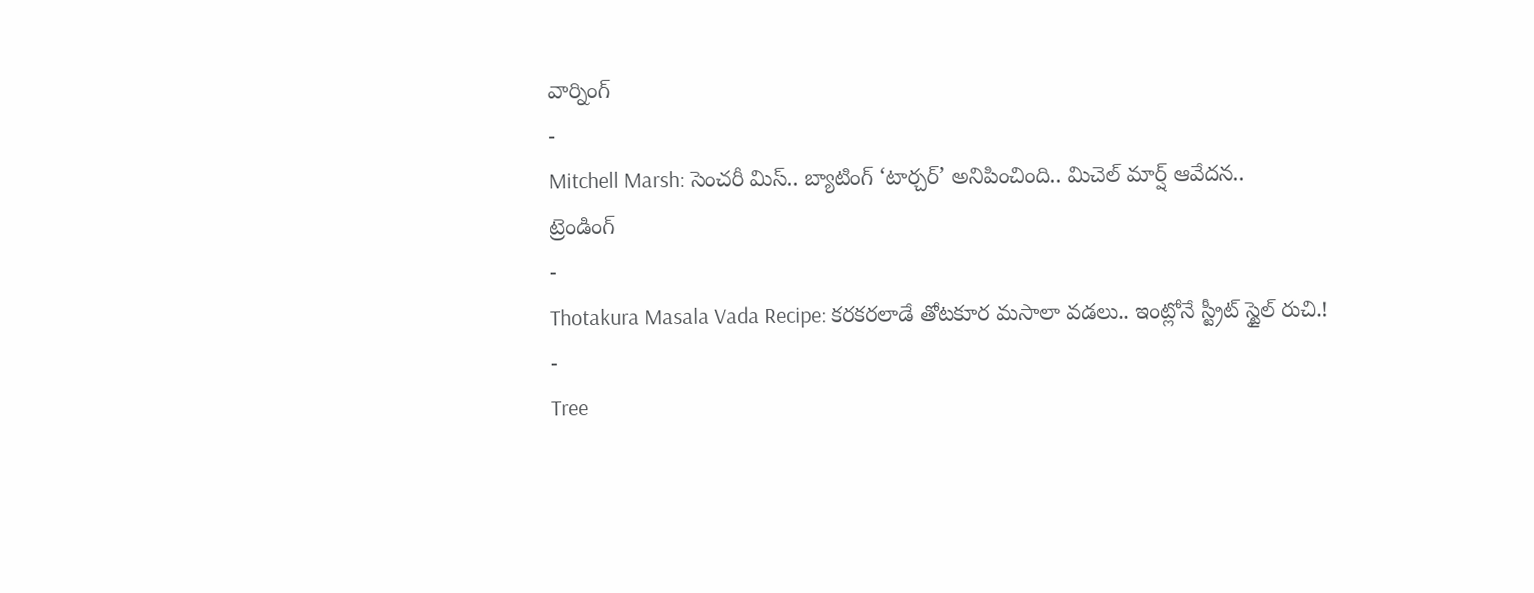వార్నింగ్
-
Mitchell Marsh: సెంచరీ మిస్.. బ్యాటింగ్ ‘టార్చర్’ అనిపించింది.. మిచెల్ మార్ష్ ఆవేదన..
ట్రెండింగ్
-
Thotakura Masala Vada Recipe: కరకరలాడే తోటకూర మసాలా వడలు.. ఇంట్లోనే స్ట్రీట్ స్టైల్ రుచి.!
-
Tree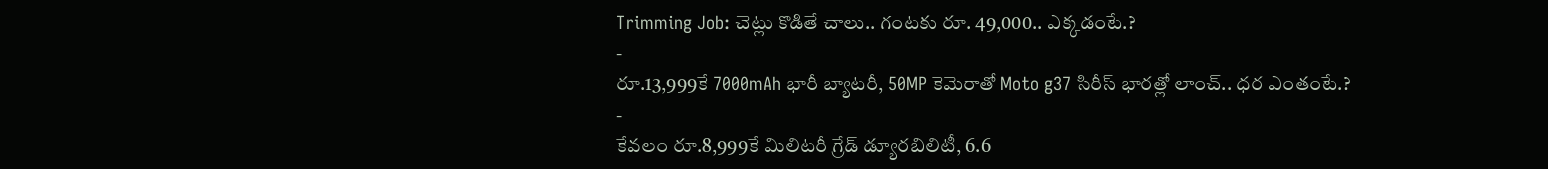Trimming Job: చెట్లు కొడితే చాలు.. గంటకు రూ. 49,000.. ఎక్కడంటే.?
-
రూ.13,999కే 7000mAh భారీ బ్యాటరీ, 50MP కెమెరాతో Moto g37 సిరీస్ భారత్లో లాంచ్.. ధర ఎంతంటే.?
-
కేవలం రూ.8,999కే మిలిటరీ గ్రేడ్ డ్యూరబిలిటీ, 6.6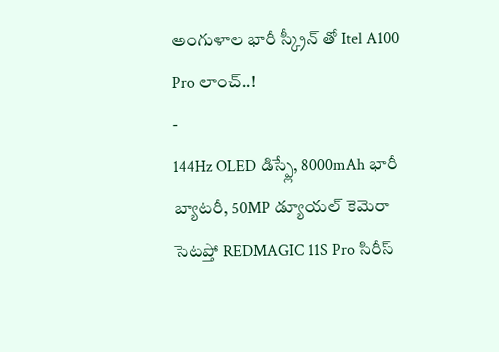అంగుళాల భారీ స్క్రీన్ తో Itel A100 Pro లాంచ్..!
-
144Hz OLED డిస్ప్లే, 8000mAh భారీ బ్యాటరీ, 50MP డ్యూయల్ కెమెరా సెటప్తో REDMAGIC 11S Pro సిరీస్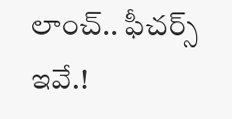లాంచ్.. ఫీచర్స్ ఇవే.!